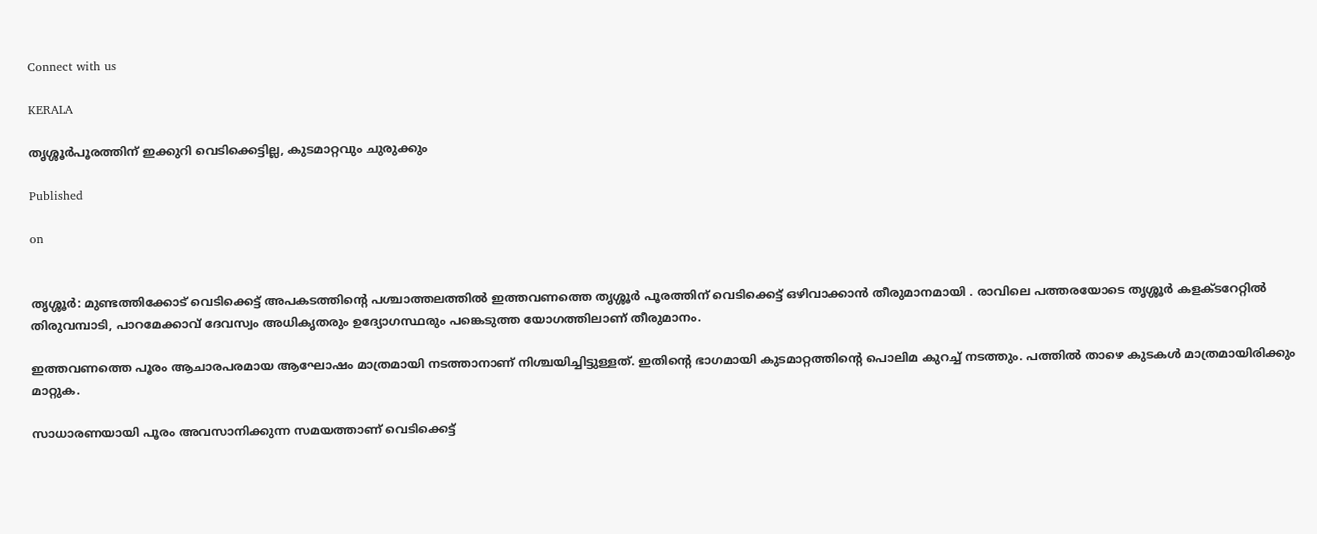Connect with us

KERALA

തൃശ്ശൂർപൂരത്തിന് ഇക്കുറി വെടിക്കെട്ടില്ല, കുടമാറ്റവും ചുരുക്കും

Published

on


തൃശ്ശൂർ: മുണ്ടത്തിക്കോട് വെടിക്കെട്ട് അപകടത്തിന്റെ പശ്ചാത്തലത്തിൽ ഇത്തവണത്തെ തൃശ്ശൂർ പൂരത്തിന് വെടിക്കെട്ട് ഒഴിവാക്കാൻ തീരുമാനമായി . രാവിലെ പത്തരയോടെ തൃശ്ശൂർ കളക്ടറേറ്റിൽ തിരുവമ്പാടി, പാറമേക്കാവ് ദേവസ്വം അധികൃതരും ഉദ്യോഗസ്ഥരും പങ്കെടുത്ത യോഗത്തിലാണ് തീരുമാനം.

ഇത്തവണത്തെ പൂരം ആചാരപരമായ ആഘോഷം മാത്രമായി നടത്താനാണ് നിശ്ചയിച്ചിട്ടുള്ളത്. ഇതിന്റെ ഭാഗമായി കുടമാറ്റത്തിന്റെ പൊലിമ കുറച്ച് നടത്തും. പത്തിൽ താഴെ കുടകൾ മാത്രമായിരിക്കും മാറ്റുക.

സാധാരണയായി പൂരം അവസാനിക്കുന്ന സമയത്താണ് വെടിക്കെട്ട്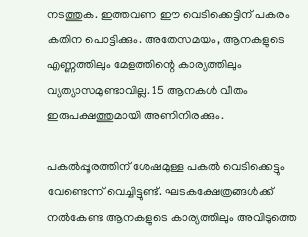നടത്തുക. ഇത്തവണ ഈ വെടിക്കെട്ടിന് പകരം കതിന പൊട്ടിക്കും. അതേസമയം, ആനകളുടെ എണ്ണത്തിലും മേളത്തിന്റെ കാര്യത്തിലും വ്യത്യാസമുണ്ടാവില്ല. 15 ആനകൾ വീതം ഇരുപക്ഷത്തുമായി അണിനിരക്കും.

പകൽപ്പൂരത്തിന് ശേഷമുള്ള പകൽ വെടിക്കെട്ടും വേണ്ടെന്ന് വെച്ചിട്ടുണ്ട്. ഘടകക്ഷേത്രങ്ങൾക്ക് നൽകേണ്ട ആനകളുടെ കാര്യത്തിലും അവിടുത്തെ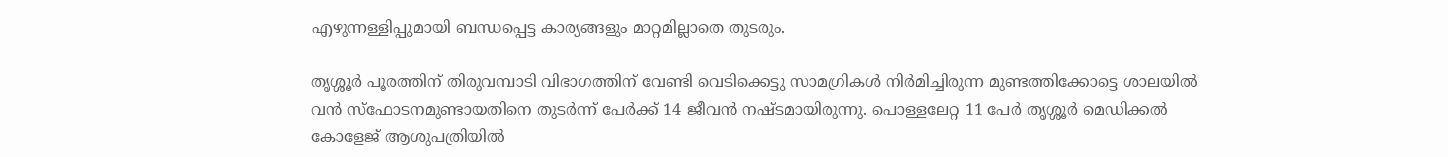എഴുന്നള്ളിപ്പുമായി ബന്ധപ്പെട്ട കാര്യങ്ങളും മാറ്റമില്ലാതെ തുടരും.

തൃശ്ശൂർ പൂരത്തിന് തിരുവമ്പാടി വിഭാഗത്തിന് വേണ്ടി വെടിക്കെട്ടു സാമഗ്രികൾ നിർമിച്ചിരുന്ന മുണ്ടത്തിക്കോട്ടെ ശാലയിൽ വൻ സ്‌ഫോടനമുണ്ടായതിനെ തുടർന്ന് പേർക്ക് 14 ജീവൻ നഷ്ടമായിരുന്നു. പൊള്ളലേറ്റ 11 പേർ തൃശ്ശൂർ മെഡിക്കൽ കോളേജ് ആശുപത്രിയിൽ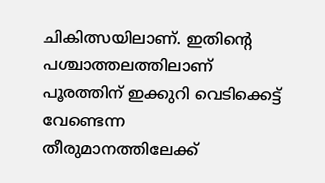ചികിത്സയിലാണ്. ഇതിന്റെ പശ്ചാത്തലത്തിലാണ് പൂരത്തിന് ഇക്കുറി വെടിക്കെട്ട് വേണ്ടെന്ന തീരുമാനത്തിലേക്ക്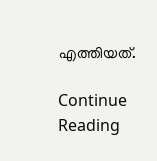എത്തിയത്.

Continue Reading